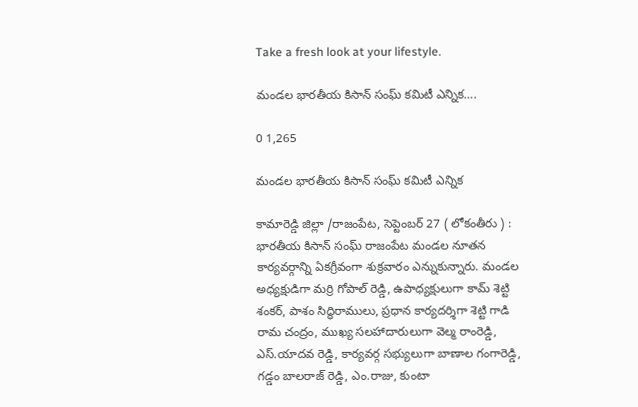Take a fresh look at your lifestyle.

మండల భారతీయ కిసాన్ సంఘ్ కమిటీ ఎన్నిక….

0 1,265

మండల భారతీయ కిసాన్ సంఘ్ కమిటీ ఎన్నిక

కామారెడ్డి జిల్లా /రాజంపేట, సెప్టెంబర్ 27 ( లోకంతీరు ) : భారతీయ కిసాన్ సంఘ్ రాజంపేట మండల నూతన కార్యవర్గాన్ని ఏకగ్రీవంగా శుక్రవారం ఎన్నుకున్నారు. మండల అధ్యక్షుడిగా మర్రి గోపాల్ రెడ్డి, ఉపాధ్యక్షులుగా కామ్ శెట్టి శంకర్, పాశం సిద్ధిరాములు, ప్రధాన కార్యదర్శిగా శెట్టి గాడి రామ చంద్రం, ముఖ్య సలహాదారులుగా వెల్మ రాంరెడ్డి, ఎస్.యాదవ రెడ్డి, కార్యవర్గ సభ్యులుగా బాణాల గంగారెడ్డి, గడ్డం బాలరాజ్ రెడ్డి, ఎం.రాజు, కుంటా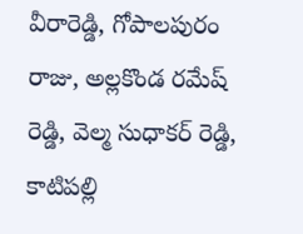వీరారెడ్డి, గోపాలపురం రాజు, అల్లకొండ రమేష్ రెడ్డి, వెల్మ సుధాకర్ రెడ్డి, కాటిపల్లి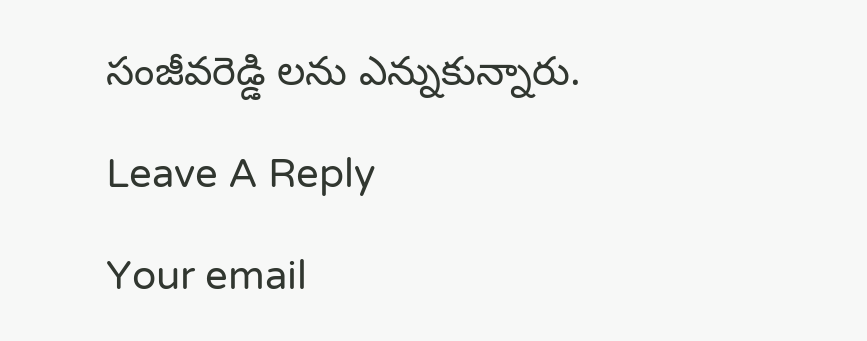సంజీవరెడ్డి లను ఎన్నుకున్నారు.

Leave A Reply

Your email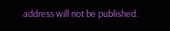address will not be published.